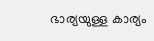ഭാര്യയുള്ള കാര്യം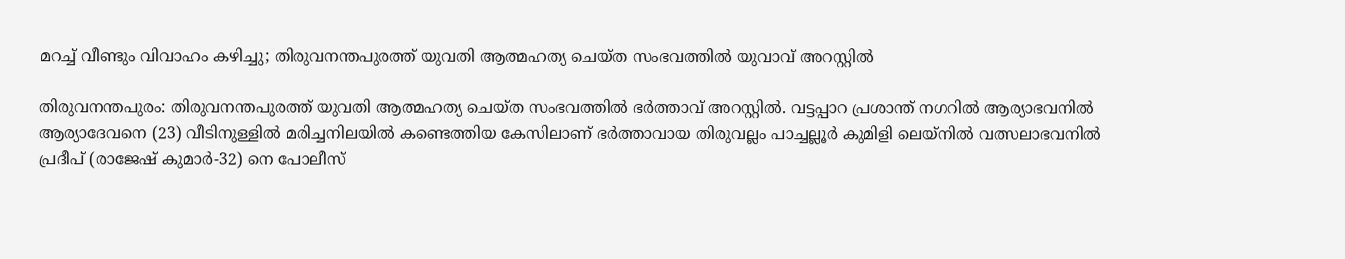മറച്ച് വീണ്ടും വിവാഹം കഴിച്ചു; തിരുവനന്തപുരത്ത് യുവതി ആത്മഹത്യ ചെയ്ത സംഭവത്തില്‍ യുവാവ് അറസ്റ്റില്‍

തിരുവനന്തപുരം: തിരുവനന്തപുരത്ത് യുവതി ആത്മഹത്യ ചെയ്ത സംഭവത്തില്‍ ഭര്‍ത്താവ് അറസ്റ്റില്‍. വട്ടപ്പാറ പ്രശാന്ത് നഗറില്‍ ആര്യാഭവനില്‍ ആര്യാദേവനെ (23) വീടിനുള്ളില്‍ മരിച്ചനിലയില്‍ കണ്ടെത്തിയ കേസിലാണ് ഭര്‍ത്താവായ തിരുവല്ലം പാച്ചല്ലൂര്‍ കുമിളി ലെയ്‌നില്‍ വത്സലാഭവനില്‍ പ്രദീപ് (രാജേഷ് കുമാര്‍-32) നെ പോലീസ്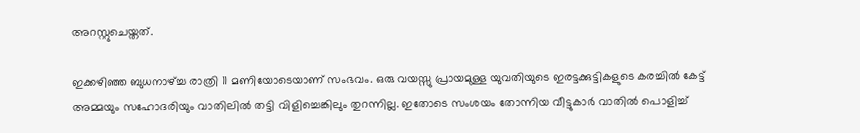അറസ്റ്റുചെയ്തത്.

ഇക്കഴിഞ്ഞ ബുധനാഴ്ച്ച രാത്രി 11 മണിയോടെയാണ് സംഭവം. ഒരു വയസ്സു പ്രായമുള്ള യുവതിയുടെ ഇരട്ടക്കുട്ടികളുടെ കരച്ചില്‍ കേട്ട് അമ്മയും സഹോദരിയും വാതിലില്‍ തട്ടി വിളിച്ചെങ്കിലും തുറന്നില്ല. ഇതോടെ സംശയം തോന്നിയ വീട്ടുകാര്‍ വാതില്‍ പൊളിച്ച്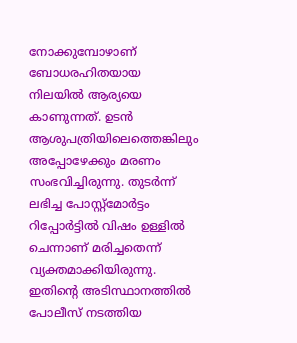നോക്കുമ്പോഴാണ് ബോധരഹിതയായ നിലയില്‍ ആര്യയെ കാണുന്നത്. ഉടന്‍ ആശുപത്രിയിലെത്തെങ്കിലും അപ്പോഴേക്കും മരണം സംഭവിച്ചിരുന്നു. തുടര്‍ന്ന് ലഭിച്ച പോസ്റ്റ്മോര്‍ട്ടം റിപ്പോര്‍ട്ടില്‍ വിഷം ഉള്ളില്‍ ചെന്നാണ് മരിച്ചതെന്ന് വ്യക്തമാക്കിയിരുന്നു. ഇതിന്റെ അടിസ്ഥാനത്തില്‍ പോലീസ് നടത്തിയ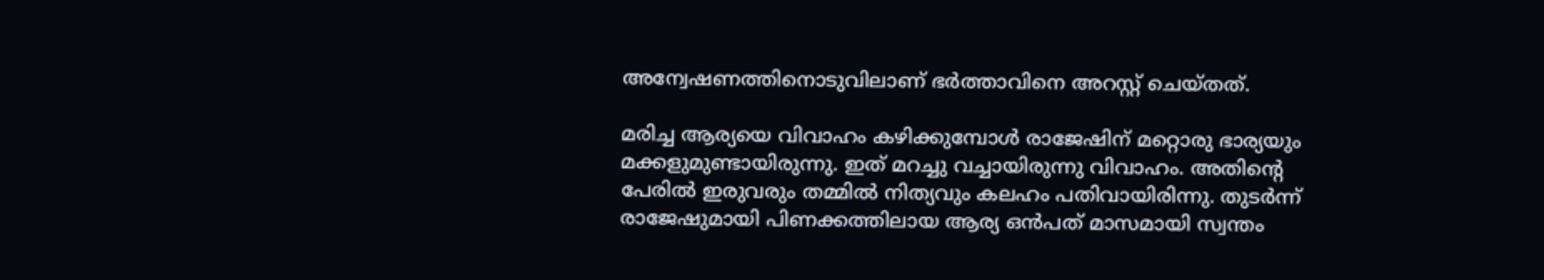അന്വേഷണത്തിനൊടുവിലാണ് ഭര്‍ത്താവിനെ അറസ്റ്റ് ചെയ്തത്.

മരിച്ച ആര്യയെ വിവാഹം കഴിക്കുമ്പോള്‍ രാജേഷിന് മറ്റൊരു ഭാര്യയും മക്കളുമുണ്ടായിരുന്നു. ഇത് മറച്ചു വച്ചായിരുന്നു വിവാഹം. അതിന്റെ പേരില്‍ ഇരുവരും തമ്മില്‍ നിത്യവും കലഹം പതിവായിരിന്നു. തുടര്‍ന്ന് രാജേഷുമായി പിണക്കത്തിലായ ആര്യ ഒന്‍പത് മാസമായി സ്വന്തം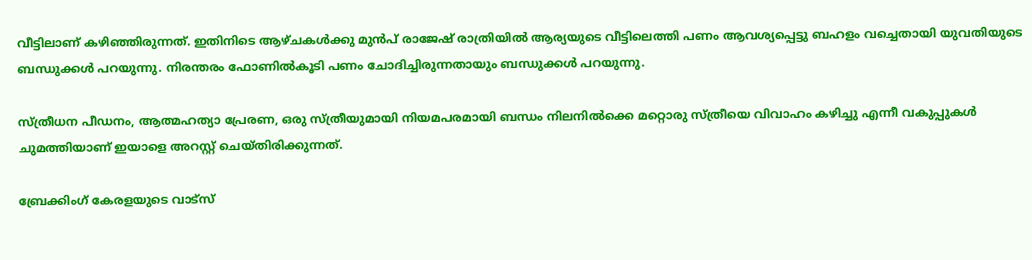വീട്ടിലാണ് കഴിഞ്ഞിരുന്നത്. ഇതിനിടെ ആഴ്ചകള്‍ക്കു മുന്‍പ് രാജേഷ് രാത്രിയില്‍ ആര്യയുടെ വീട്ടിലെത്തി പണം ആവശ്യപ്പെട്ടു ബഹളം വച്ചെതായി യുവതിയുടെ ബന്ധുക്കള്‍ പറയുന്നു. നിരന്തരം ഫോണില്‍കൂടി പണം ചോദിച്ചിരുന്നതായും ബന്ധുക്കള്‍ പറയുന്നു.

സ്ത്രീധന പീഡനം, ആത്മഹത്യാ പ്രേരണ, ഒരു സ്ത്രീയുമായി നിയമപരമായി ബന്ധം നിലനില്‍ക്കെ മറ്റൊരു സ്ത്രീയെ വിവാഹം കഴിച്ചു എന്നീ വകുപ്പുകള്‍ ചുമത്തിയാണ് ഇയാളെ അറസ്റ്റ് ചെയ്തിരിക്കുന്നത്.

ബ്രേക്കിംഗ് കേരളയുടെ വാട്സ്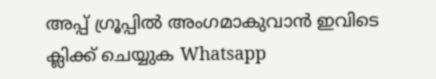അപ്പ് ഗ്രൂപ്പിൽ അംഗമാകുവാൻ ഇവിടെ ക്ലിക്ക് ചെയ്യുക Whatsapp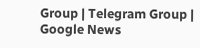Group | Telegram Group | Google News